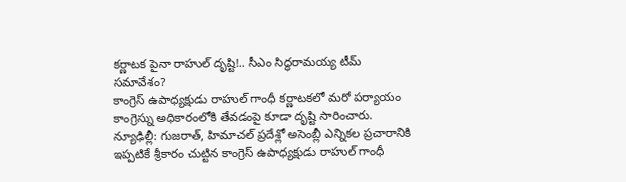కర్ణాటక పైనా రాహుల్ దృష్టి!.. సీఎం సిద్ధరామయ్య టీమ్ సమావేశం?
కాంగ్రెస్ ఉపాధ్యక్షుడు రాహుల్ గాంధీ కర్ణాటకలో మరో పర్యాయం కాంగ్రెస్ను అధికారంలోకి తేవడంపై కూడా దృష్టి సారించారు.
న్యూఢిల్లీ: గుజరాత్, హిమాచల్ ప్రదేశ్లో అసెంబ్లీ ఎన్నికల ప్రచారానికి ఇప్పటికే శ్రీకారం చుట్టిన కాంగ్రెస్ ఉపాధ్యక్షుడు రాహుల్ గాంధీ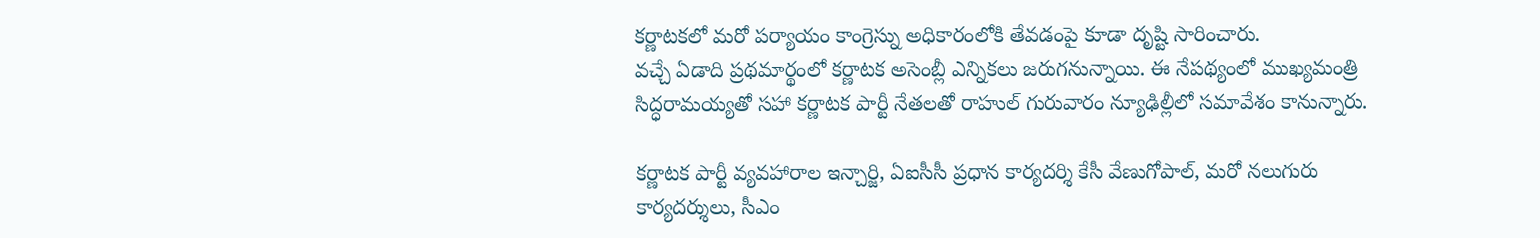కర్ణాటకలో మరో పర్యాయం కాంగ్రెస్ను అధికారంలోకి తేవడంపై కూడా దృష్టి సారించారు.
వచ్చే ఏడాది ప్రథమార్థంలో కర్ణాటక అసెంబ్లీ ఎన్నికలు జరుగనున్నాయి. ఈ నేపథ్యంలో ముఖ్యమంత్రి సిద్ధరామయ్యతో సహా కర్ణాటక పార్టీ నేతలతో రాహుల్ గురువారం న్యూఢిల్లీలో సమావేశం కానున్నారు.

కర్ణాటక పార్టీ వ్యవహారాల ఇన్చార్జి, ఏఐసీసీ ప్రధాన కార్యదర్శి కేసీ వేణుగోపాల్, మరో నలుగురు కార్యదర్శులు, సీఎం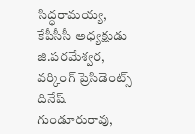సిద్ధరామయ్య, కేపీసీసీ అధ్యక్షుడు జి.పరమేశ్వర, వర్కింగ్ ప్రెసిడెంట్స్ దినేష్ గుండూరురావు,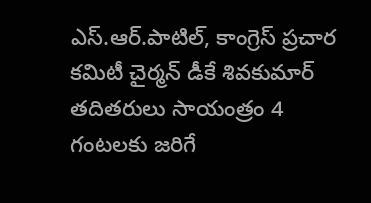ఎస్.ఆర్.పాటిల్, కాంగ్రెస్ ప్రచార కమిటీ చైర్మన్ డీకే శివకుమార్ తదితరులు సాయంత్రం 4 గంటలకు జరిగే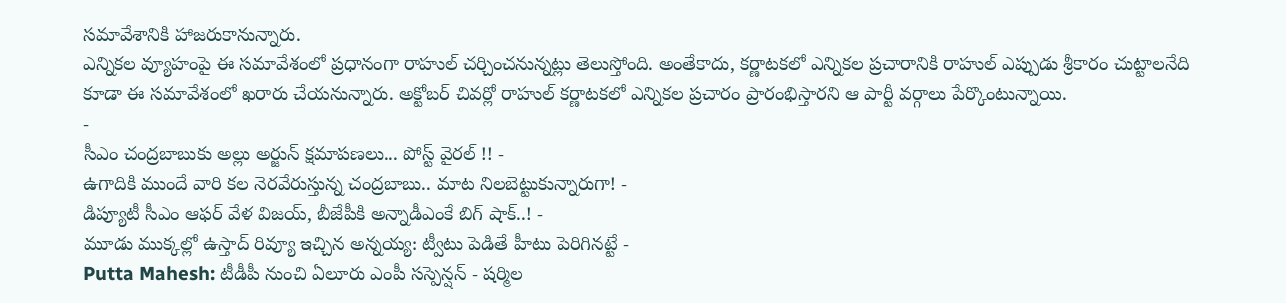సమావేశానికి హాజరుకానున్నారు.
ఎన్నికల వ్యూహంపై ఈ సమావేశంలో ప్రధానంగా రాహుల్ చర్చించనున్నట్లు తెలుస్తోంది. అంతేకాదు, కర్ణాటకలో ఎన్నికల ప్రచారానికి రాహుల్ ఎప్పుడు శ్రీకారం చుట్టాలనేది కూడా ఈ సమావేశంలో ఖరారు చేయనున్నారు. అక్టోబర్ చివర్లో రాహుల్ కర్ణాటకలో ఎన్నికల ప్రచారం ప్రారంభిస్తారని ఆ పార్టీ వర్గాలు పేర్కొంటున్నాయి.
-
సీఎం చంద్రబాబుకు అల్లు అర్జున్ క్షమాపణలు... పోస్ట్ వైరల్ !! -
ఉగాదికి ముందే వారి కల నెరవేరుస్తున్న చంద్రబాబు.. మాట నిలబెట్టుకున్నారుగా! -
డిప్యూటీ సీఎం ఆఫర్ వేళ విజయ్, బీజేపీకి అన్నాడీఎంకే బిగ్ షాక్..! -
మూడు ముక్కల్లో ఉస్తాద్ రివ్యూ ఇచ్చిన అన్నయ్య: ట్వీటు పెడితే హీటు పెరిగినట్టే -
Putta Mahesh: టీడీపీ నుంచి ఏలూరు ఎంపీ సస్పెన్షన్ - షర్మిల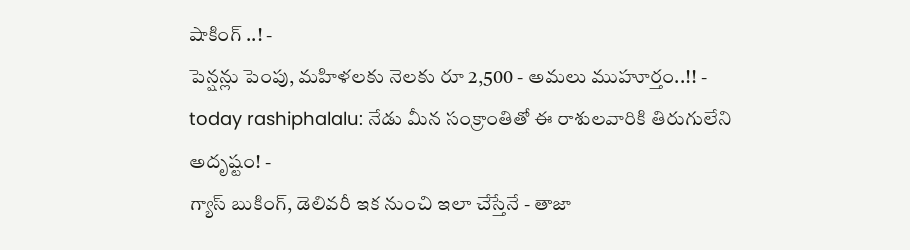షాకింగ్ ..! -
పెన్షన్లు పెంపు, మహిళలకు నెలకు రూ 2,500 - అమలు ముహూర్తం..!! -
today rashiphalalu: నేడు మీన సంక్రాంతితో ఈ రాశులవారికి తిరుగులేని అదృష్టం! -
గ్యాస్ బుకింగ్, డెలివరీ ఇక నుంచి ఇలా చేస్తేనే - తాజా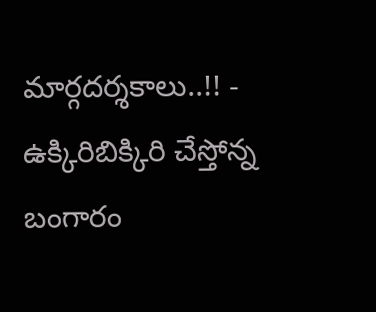మార్గదర్శకాలు..!! -
ఉక్కిరిబిక్కిరి చేస్తోన్న బంగారం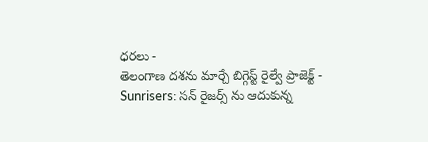ధరలు -
తెలంగాణ దశను మార్చే బిగ్గెస్ట్ రైల్వే ప్రాజెక్ట్ -
Sunrisers: సన్ రైజర్స్ ను ఆదుకున్న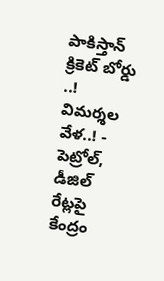పాకిస్తాన్ క్రికెట్ బోర్డు ..! విమర్శల వేళ..! -
పెట్రోల్, డీజిల్ రేట్లపై కేంద్రం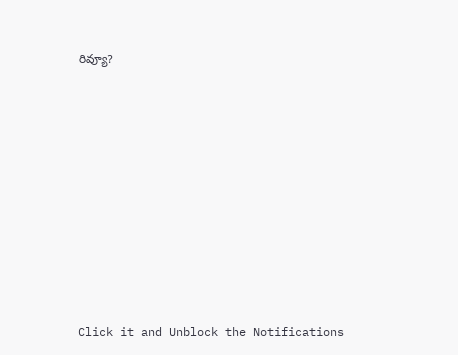రివ్యూ?












Click it and Unblock the Notifications